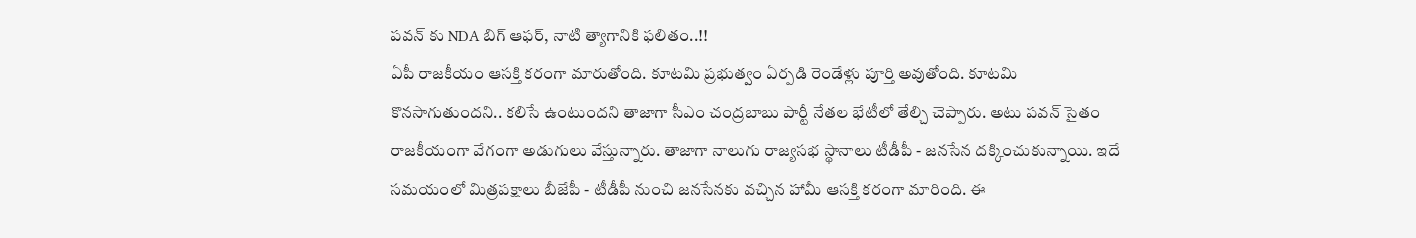పవన్ కు NDA బిగ్ ఆఫర్, నాటి త్యాగానికి ఫలితం..!!
ఏపీ రాజకీయం ఆసక్తి కరంగా మారుతోంది. కూటమి ప్రభుత్వం ఏర్పడి రెండేళ్లు పూర్తి అవుతోంది. కూటమి కొనసాగుతుందని.. కలిసే ఉంటుందని తాజాగా సీఎం చంద్రబాబు పార్టీ నేతల భేటీలో తేల్చి చెప్పారు. అటు పవన్ సైతం రాజకీయంగా వేగంగా అడుగులు వేస్తున్నారు. తాజాగా నాలుగు రాజ్యసభ స్థానాలు టీడీపీ - జనసేన దక్కించుకున్నాయి. ఇదే సమయంలో మిత్రపక్షాలు బీజేపీ - టీడీపీ నుంచి జనసేనకు వచ్చిన హామీ ఆసక్తి కరంగా మారింది. ఈ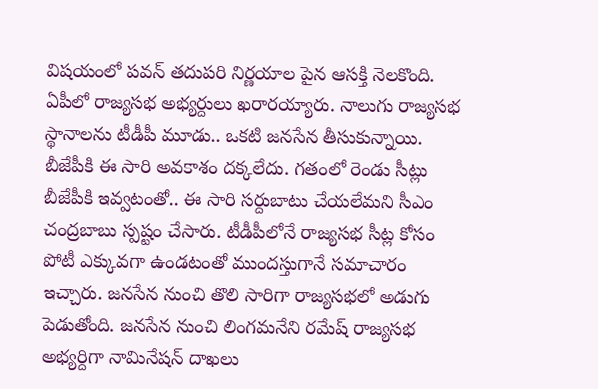విషయంలో పవన్ తదుపరి నిర్ణయాల పైన ఆసక్తి నెలకొంది.
ఏపీలో రాజ్యసభ అభ్యర్దులు ఖరారయ్యారు. నాలుగు రాజ్యసభ స్థానాలను టీడీపీ మూడు.. ఒకటి జనసేన తీసుకున్నాయి. బీజేపీకి ఈ సారి అవకాశం దక్కలేదు. గతంలో రెండు సీట్లు బీజేపీకి ఇవ్వటంతో.. ఈ సారి సర్దుబాటు చేయలేమని సీఎం చంద్రబాబు స్పష్టం చేసారు. టీడీపీలోనే రాజ్యసభ సీట్ల కోసం పోటీ ఎక్కువగా ఉండటంతో ముందస్తుగానే సమాచారం ఇచ్చారు. జనసేన నుంచి తొలి సారిగా రాజ్యసభలో అడుగు పెడుతోంది. జనసేన నుంచి లింగమనేని రమేష్ రాజ్యసభ అభ్యర్దిగా నామినేషన్ దాఖలు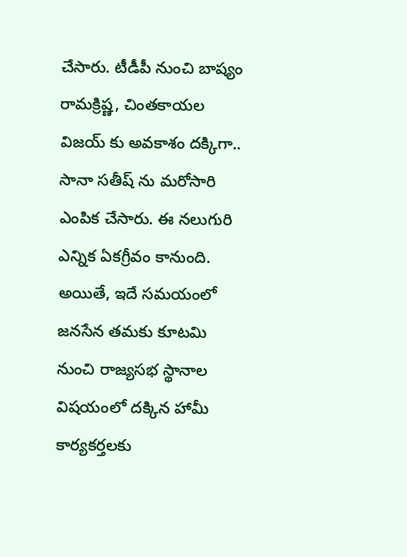చేసారు. టీడీపీ నుంచి బాష్యం రామక్రిష్ణ, చింతకాయల విజయ్ కు అవకాశం దక్కిగా.. సానా సతీష్ ను మరోసారి ఎంపిక చేసారు. ఈ నలుగురి ఎన్నిక ఏకగ్రీవం కానుంది. అయితే, ఇదే సమయంలో జనసేన తమకు కూటమి నుంచి రాజ్యసభ స్థానాల విషయంలో దక్కిన హామీ కార్యకర్తలకు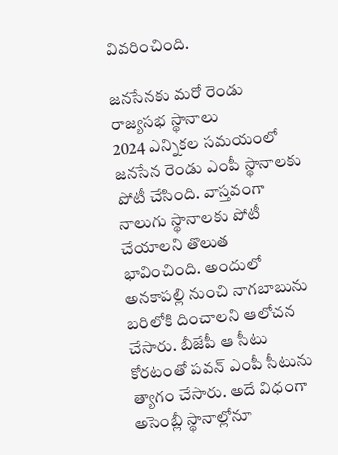వివరించింది.

జనసేనకు మరో రెండు రాజ్యసభ స్థానాలు
2024 ఎన్నికల సమయంలో జనసేన రెండు ఎంపీ స్థానాలకు పోటీ చేసింది. వాస్తవంగా నాలుగు స్థానాలకు పోటీ చేయాలని తొలుత భావించింది. అందులో అనకాపల్లి నుంచి నాగబాబును బరిలోకి దించాలని ఆలోచన చేసారు. బీజేపీ ఆ సీటు కోరటంతో పవన్ ఎంపీ సీటును త్యాగం చేసారు. అదే విధంగా అసెంబ్లీ స్థానాల్లోనూ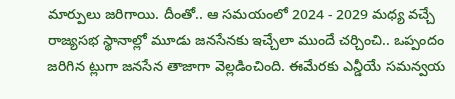మార్పులు జరిగాయి. దీంతో.. ఆ సమయంలో 2024 - 2029 మధ్య వచ్చే రాజ్యసభ స్థానాల్లో మూడు జనసేనకు ఇచ్చేలా ముందే చర్చించి.. ఒప్పందం జరిగిన ట్లుగా జనసేన తాజాగా వెల్లడించింది. ఈమేరకు ఎన్డీయే సమన్వయ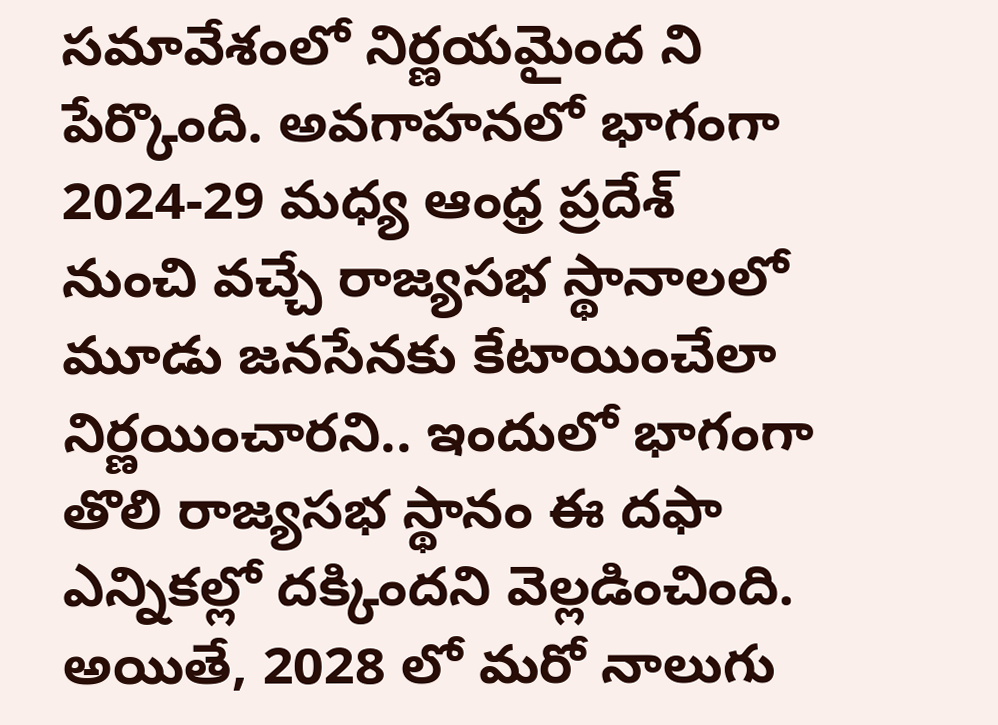సమావేశంలో నిర్ణయమైంద ని పేర్కొంది. అవగాహనలో భాగంగా 2024-29 మధ్య ఆంధ్ర ప్రదేశ్ నుంచి వచ్చే రాజ్యసభ స్థానాలలో మూడు జనసేనకు కేటాయించేలా నిర్ణయించారని.. ఇందులో భాగంగా తొలి రాజ్యసభ స్థానం ఈ దఫా ఎన్నికల్లో దక్కిందని వెల్లడించింది. అయితే, 2028 లో మరో నాలుగు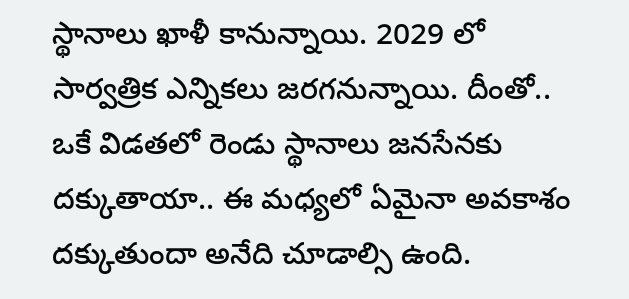స్థానాలు ఖాళీ కానున్నాయి. 2029 లో సార్వత్రిక ఎన్నికలు జరగనున్నాయి. దీంతో.. ఒకే విడతలో రెండు స్థానాలు జనసేనకు దక్కుతాయా.. ఈ మధ్యలో ఏమైనా అవకాశం దక్కుతుందా అనేది చూడాల్సి ఉంది.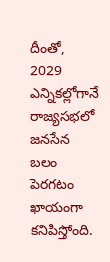దీంతో, 2029 ఎన్నికల్లోగానే రాజ్యసభలో జనసేన బలం పెరగటం ఖాయంగా కనిపిస్తోంది.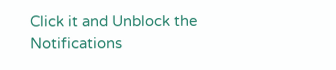Click it and Unblock the Notifications